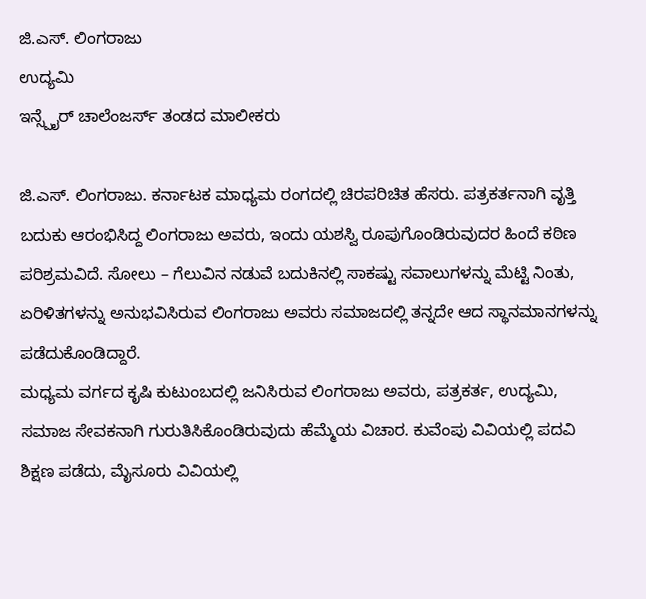ಜಿ.ಎಸ್. ಲಿಂಗರಾಜು
ಉದ್ಯಮಿ
ಇನ್ಸ್ಪೈರ್ ಚಾಲೆಂಜರ್ಸ್ ತಂಡದ ಮಾಲೀಕರು

ಜಿ.ಎಸ್. ಲಿಂಗರಾಜು. ಕರ್ನಾಟಕ ಮಾಧ್ಯಮ ರಂಗದಲ್ಲಿ ಚಿರಪರಿಚಿತ ಹೆಸರು. ಪತ್ರಕರ್ತನಾಗಿ ವೃತ್ತಿ ಬದುಕು ಆರಂಭಿಸಿದ್ದ ಲಿಂಗರಾಜು ಅವರು, ಇಂದು ಯಶಸ್ವಿ ರೂಪುಗೊಂಡಿರುವುದರ ಹಿಂದೆ ಕಠಿಣ ಪರಿಶ್ರಮವಿದೆ. ಸೋಲು – ಗೆಲುವಿನ ನಡುವೆ ಬದುಕಿನಲ್ಲಿ ಸಾಕಷ್ಟು ಸವಾಲುಗಳನ್ನು ಮೆಟ್ಟಿ ನಿಂತು, ಏರಿಳಿತಗಳನ್ನು ಅನುಭವಿಸಿರುವ ಲಿಂಗರಾಜು ಅವರು ಸಮಾಜದಲ್ಲಿ ತನ್ನದೇ ಆದ ಸ್ಥಾನಮಾನಗಳನ್ನು ಪಡೆದುಕೊಂಡಿದ್ದಾರೆ.
ಮಧ್ಯಮ ವರ್ಗದ ಕೃಷಿ ಕುಟುಂಬದಲ್ಲಿ ಜನಿಸಿರುವ ಲಿಂಗರಾಜು ಅವರು, ಪತ್ರಕರ್ತ, ಉದ್ಯಮಿ, ಸಮಾಜ ಸೇವಕನಾಗಿ ಗುರುತಿಸಿಕೊಂಡಿರುವುದು ಹೆಮ್ಮೆಯ ವಿಚಾರ. ಕುವೆಂಪು ವಿವಿಯಲ್ಲಿ ಪದವಿ ಶಿಕ್ಷಣ ಪಡೆದು, ಮೈಸೂರು ವಿವಿಯಲ್ಲಿ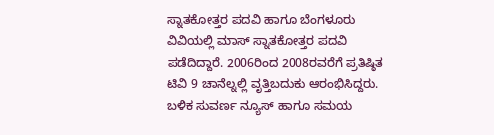ಸ್ನಾತಕೋತ್ತರ ಪದವಿ ಹಾಗೂ ಬೆಂಗಳೂರು ವಿವಿಯಲ್ಲಿ ಮಾಸ್ ಸ್ನಾತಕೋತ್ತರ ಪದವಿ ಪಡೆದಿದ್ದಾರೆ. 2006ರಿಂದ 2008ರವರೆಗೆ ಪ್ರತಿಷ್ಠಿತ ಟಿವಿ 9 ಚಾನೆಲ್ನಲ್ಲಿ ವೃತ್ತಿಬದುಕು ಆರಂಭಿಸಿದ್ದರು. ಬಳಿಕ ಸುವರ್ಣ ನ್ಯೂಸ್ ಹಾಗೂ ಸಮಯ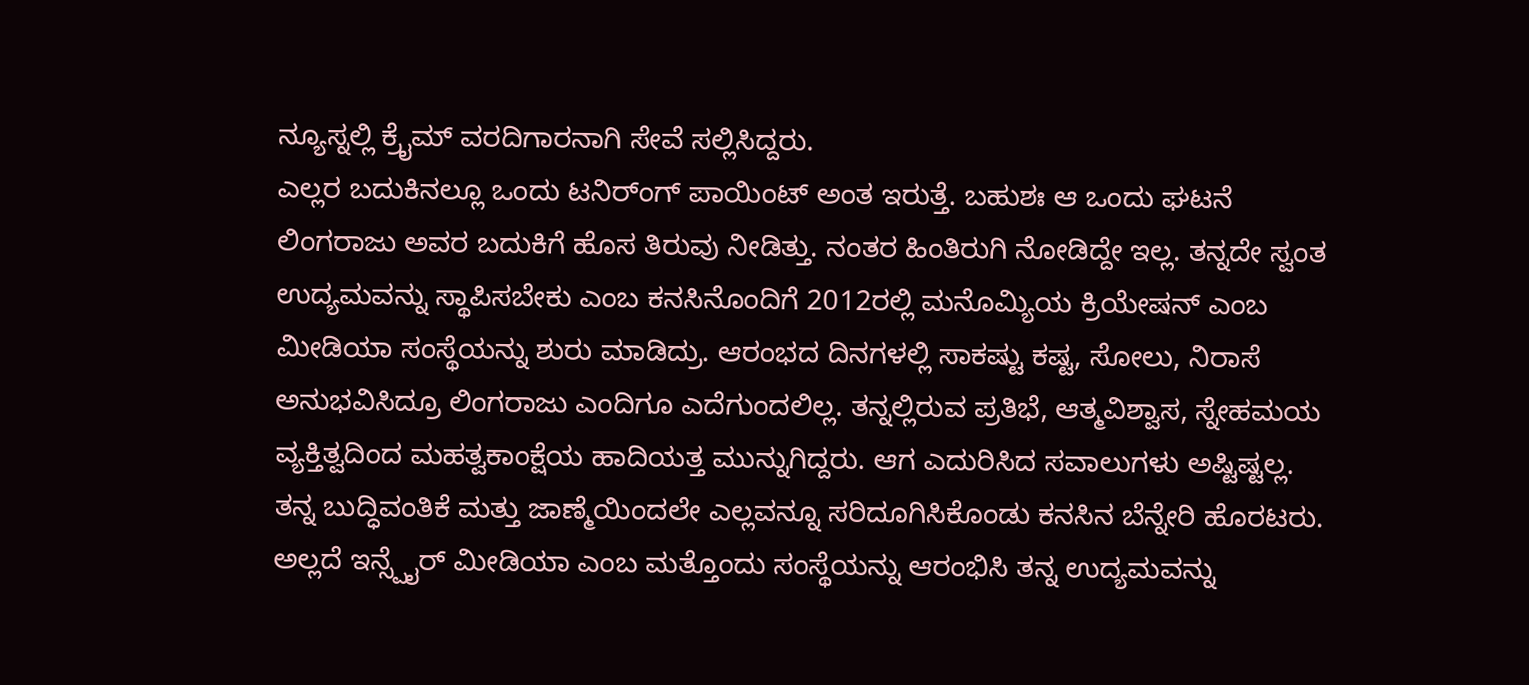ನ್ಯೂಸ್ನಲ್ಲಿ ಕ್ರೈಮ್ ವರದಿಗಾರನಾಗಿ ಸೇವೆ ಸಲ್ಲಿಸಿದ್ದರು.
ಎಲ್ಲರ ಬದುಕಿನಲ್ಲೂ ಒಂದು ಟನಿರ್ಂಗ್ ಪಾಯಿಂಟ್ ಅಂತ ಇರುತ್ತೆ. ಬಹುಶಃ ಆ ಒಂದು ಘಟನೆ ಲಿಂಗರಾಜು ಅವರ ಬದುಕಿಗೆ ಹೊಸ ತಿರುವು ನೀಡಿತ್ತು. ನಂತರ ಹಿಂತಿರುಗಿ ನೋಡಿದ್ದೇ ಇಲ್ಲ. ತನ್ನದೇ ಸ್ವಂತ ಉದ್ಯಮವನ್ನು ಸ್ಥಾಪಿಸಬೇಕು ಎಂಬ ಕನಸಿನೊಂದಿಗೆ 2012ರಲ್ಲಿ ಮನೊಮ್ಯಿಯ ಕ್ರಿಯೇಷನ್ ಎಂಬ ಮೀಡಿಯಾ ಸಂಸ್ಥೆಯನ್ನು ಶುರು ಮಾಡಿದ್ರು. ಆರಂಭದ ದಿನಗಳಲ್ಲಿ ಸಾಕಷ್ಟು ಕಷ್ಟ, ಸೋಲು, ನಿರಾಸೆ ಅನುಭವಿಸಿದ್ರೂ ಲಿಂಗರಾಜು ಎಂದಿಗೂ ಎದೆಗುಂದಲಿಲ್ಲ. ತನ್ನಲ್ಲಿರುವ ಪ್ರತಿಭೆ, ಆತ್ಮವಿಶ್ವಾಸ, ಸ್ನೇಹಮಯ ವ್ಯಕ್ತಿತ್ವದಿಂದ ಮಹತ್ವಕಾಂಕ್ಷೆಯ ಹಾದಿಯತ್ತ ಮುನ್ನುಗಿದ್ದರು. ಆಗ ಎದುರಿಸಿದ ಸವಾಲುಗಳು ಅಷ್ಟಿಷ್ಟಲ್ಲ. ತನ್ನ ಬುದ್ಧಿವಂತಿಕೆ ಮತ್ತು ಜಾಣ್ಮೆಯಿಂದಲೇ ಎಲ್ಲವನ್ನೂ ಸರಿದೂಗಿಸಿಕೊಂಡು ಕನಸಿನ ಬೆನ್ನೇರಿ ಹೊರಟರು. ಅಲ್ಲದೆ ಇನ್ಸ್ಪೈರ್ ಮೀಡಿಯಾ ಎಂಬ ಮತ್ತೊಂದು ಸಂಸ್ಥೆಯನ್ನು ಆರಂಭಿಸಿ ತನ್ನ ಉದ್ಯಮವನ್ನು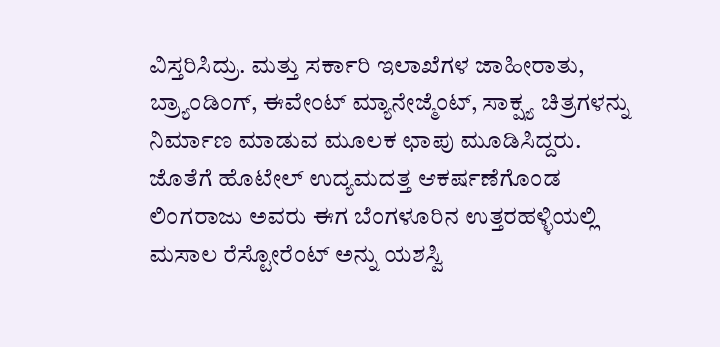ವಿಸ್ತರಿಸಿದ್ರು. ಮತ್ತು ಸರ್ಕಾರಿ ಇಲಾಖೆಗಳ ಜಾಹೀರಾತು, ಬ್ರ್ಯಾಂಡಿಂಗ್, ಈವೇಂಟ್ ಮ್ಯಾನೇಜ್ಮೆಂಟ್, ಸಾಕ್ಷ್ಯ ಚಿತ್ರಗಳನ್ನು ನಿರ್ಮಾಣ ಮಾಡುವ ಮೂಲಕ ಛಾಪು ಮೂಡಿಸಿದ್ದರು. ಜೊತೆಗೆ ಹೊಟೇಲ್ ಉದ್ಯಮದತ್ತ ಆಕರ್ಷಣೆಗೊಂಡ ಲಿಂಗರಾಜು ಅವರು ಈಗ ಬೆಂಗಳೂರಿನ ಉತ್ತರಹಳ್ಳಿಯಲ್ಲಿ ಮಸಾಲ ರೆಸ್ಟೋರೆಂಟ್ ಅನ್ನು ಯಶಸ್ವಿ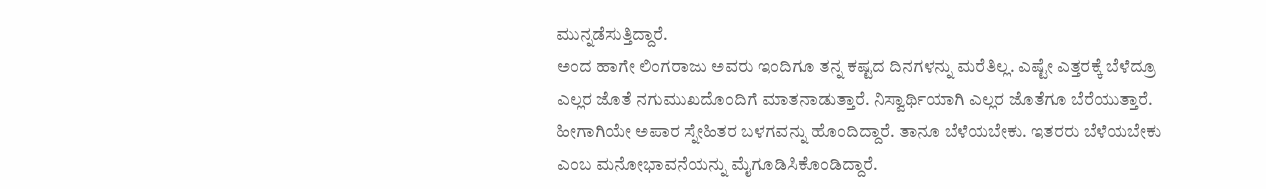ಮುನ್ನಡೆಸುತ್ತಿದ್ದಾರೆ.
ಅಂದ ಹಾಗೇ ಲಿಂಗರಾಜು ಅವರು ಇಂದಿಗೂ ತನ್ನ ಕಷ್ಟದ ದಿನಗಳನ್ನು ಮರೆತಿಲ್ಲ. ಎಷ್ಟೇ ಎತ್ತರಕ್ಕೆ ಬೆಳೆದ್ರೂ ಎಲ್ಲರ ಜೊತೆ ನಗುಮುಖದೊಂದಿಗೆ ಮಾತನಾಡುತ್ತಾರೆ. ನಿಸ್ವಾರ್ಥಿಯಾಗಿ ಎಲ್ಲರ ಜೊತೆಗೂ ಬೆರೆಯುತ್ತಾರೆ. ಹೀಗಾಗಿಯೇ ಅಪಾರ ಸ್ನೇಹಿತರ ಬಳಗವನ್ನು ಹೊಂದಿದ್ದಾರೆ. ತಾನೂ ಬೆಳೆಯಬೇಕು. ಇತರರು ಬೆಳೆಯಬೇಕು ಎಂಬ ಮನೋಭಾವನೆಯನ್ನು ಮೈಗೂಡಿಸಿಕೊಂಡಿದ್ದಾರೆ.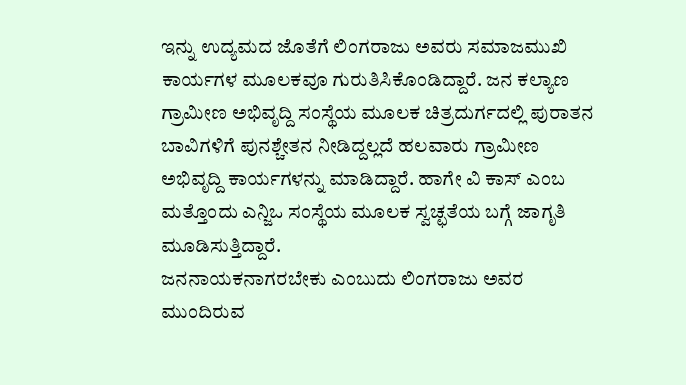ಇನ್ನು ಉದ್ಯಮದ ಜೊತೆಗೆ ಲಿಂಗರಾಜು ಅವರು ಸಮಾಜಮುಖಿ ಕಾರ್ಯಗಳ ಮೂಲಕವೂ ಗುರುತಿಸಿಕೊಂಡಿದ್ದಾರೆ. ಜನ ಕಲ್ಯಾಣ ಗ್ರಾಮೀಣ ಅಭಿವೃದ್ದಿ ಸಂಸ್ಥೆಯ ಮೂಲಕ ಚಿತ್ರದುರ್ಗದಲ್ಲಿ ಪುರಾತನ ಬಾವಿಗಳಿಗೆ ಪುನಶ್ಚೇತನ ನೀಡಿದ್ದಲ್ಲದೆ ಹಲವಾರು ಗ್ರಾಮೀಣ ಅಭಿವೃದ್ದಿ ಕಾರ್ಯಗಳನ್ನು ಮಾಡಿದ್ದಾರೆ. ಹಾಗೇ ವಿ ಕಾಸ್ ಎಂಬ ಮತ್ತೊಂದು ಎನ್ಜಿಒ ಸಂಸ್ಥೆಯ ಮೂಲಕ ಸ್ವಚ್ಛತೆಯ ಬಗ್ಗೆ ಜಾಗೃತಿ ಮೂಡಿಸುತ್ತಿದ್ದಾರೆ.
ಜನನಾಯಕನಾಗರಬೇಕು ಎಂಬುದು ಲಿಂಗರಾಜು ಅವರ ಮುಂದಿರುವ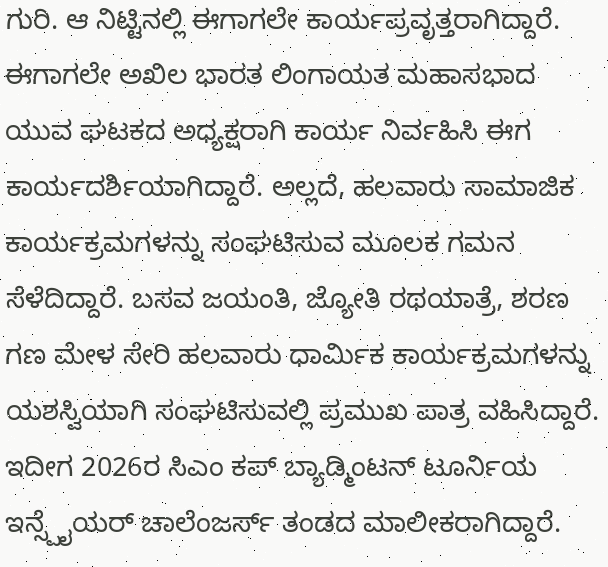ಗುರಿ. ಆ ನಿಟ್ಟಿನಲ್ಲಿ ಈಗಾಗಲೇ ಕಾರ್ಯಪ್ರವೃತ್ತರಾಗಿದ್ದಾರೆ. ಈಗಾಗಲೇ ಅಖಿಲ ಭಾರತ ಲಿಂಗಾಯತ ಮಹಾಸಭಾದ ಯುವ ಘಟಕದ ಅಧ್ಯಕ್ಷರಾಗಿ ಕಾರ್ಯ ನಿರ್ವಹಿಸಿ ಈಗ ಕಾರ್ಯದರ್ಶಿಯಾಗಿದ್ದಾರೆ. ಅಲ್ಲದೆ, ಹಲವಾರು ಸಾಮಾಜಿಕ ಕಾರ್ಯಕ್ರಮಗಳನ್ನು ಸಂಘಟಿಸುವ ಮೂಲಕ ಗಮನ ಸೆಳೆದಿದ್ದಾರೆ. ಬಸವ ಜಯಂತಿ, ಜ್ಯೋತಿ ರಥಯಾತ್ರೆ, ಶರಣ ಗಣ ಮೇಳ ಸೇರಿ ಹಲವಾರು ಧಾರ್ಮಿಕ ಕಾರ್ಯಕ್ರಮಗಳನ್ನು ಯಶಸ್ವಿಯಾಗಿ ಸಂಘಟಿಸುವಲ್ಲಿ ಪ್ರಮುಖ ಪಾತ್ರ ವಹಿಸಿದ್ದಾರೆ.
ಇದೀಗ 2026ರ ಸಿಎಂ ಕಪ್ ಬ್ಯಾಡ್ಮಿಂಟನ್ ಟೂರ್ನಿಯ ಇನ್ಸ್ಪೈಯರ್ ಚಾಲೆಂಜರ್ಸ್ ತಂಡದ ಮಾಲೀಕರಾಗಿದ್ದಾರೆ.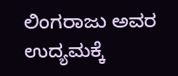ಲಿಂಗರಾಜು ಅವರ ಉದ್ಯಮಕ್ಕೆ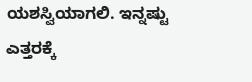ಯಶಸ್ವಿಯಾಗಲಿ. ಇನ್ನಷ್ಟು ಎತ್ತರಕ್ಕೆ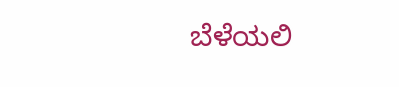ಬೆಳೆಯಲಿ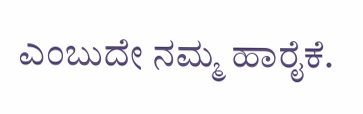ಎಂಬುದೇ ನಮ್ಮ ಹಾರೈಕೆ.